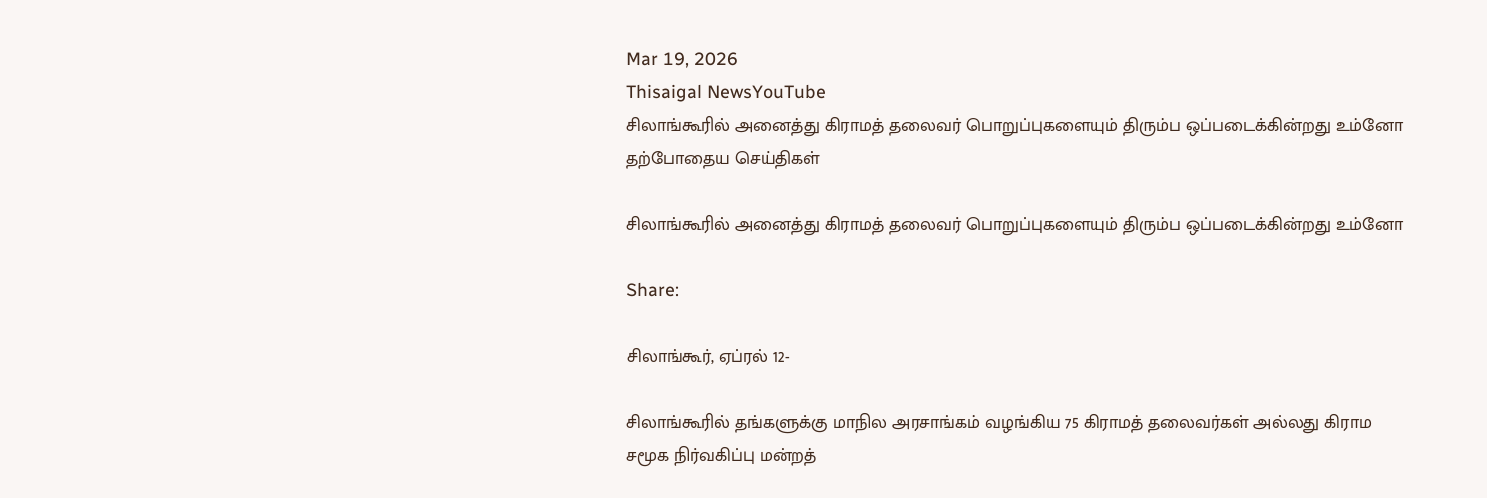Mar 19, 2026
Thisaigal NewsYouTube
சிலாங்கூரில் அனைத்து கிராமத் தலைவர் பொறுப்புகளையும் திரும்ப ஒப்படைக்கின்றது உம்னோ
தற்போதைய செய்திகள்

சிலாங்கூரில் அனைத்து கிராமத் தலைவர் பொறுப்புகளையும் திரும்ப ஒப்படைக்கின்றது உம்னோ

Share:

சிலாங்கூர், ஏப்ரல் 12-

சிலாங்கூரில் தங்களுக்கு மாநில அரசாங்கம் வழங்கிய 75 கிராமத் தலைவர்கள் அல்லது கிராம சமூக நிர்வகிப்பு மன்றத்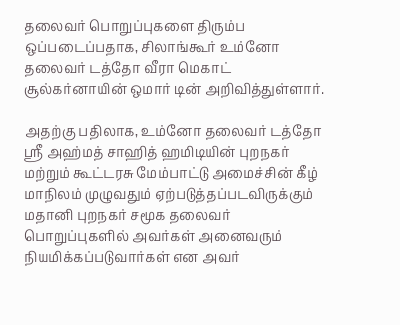தலைவர் பொறுப்புகளை திரும்ப ஒப்படைப்பதாக, சிலாங்கூர் உம்னோ தலைவர் டத்தோ வீரா மெகாட் சூல்கர்னாயின் ஒமார் டின் அறிவித்துள்ளார்.

அதற்கு பதிலாக, உம்னோ தலைவர் டத்தோ ஸ்ரீ அஹ்மத் சாஹித் ஹமிடியின் புறநகர் மற்றும் கூட்டரசு மேம்பாட்டு அமைச்சின் கீழ் மாநிலம் முழுவதும் ஏற்படுத்தப்படவிருக்கும் மதானி புறநகர் சமூக தலைவர் பொறுப்புகளில் அவர்கள் அனைவரும் நியமிக்கப்படுவார்கள் என அவர்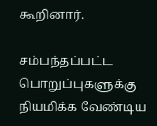கூறினார்.

சம்பந்தப்பட்ட பொறுப்புகளுக்கு நியமிக்க வேண்டிய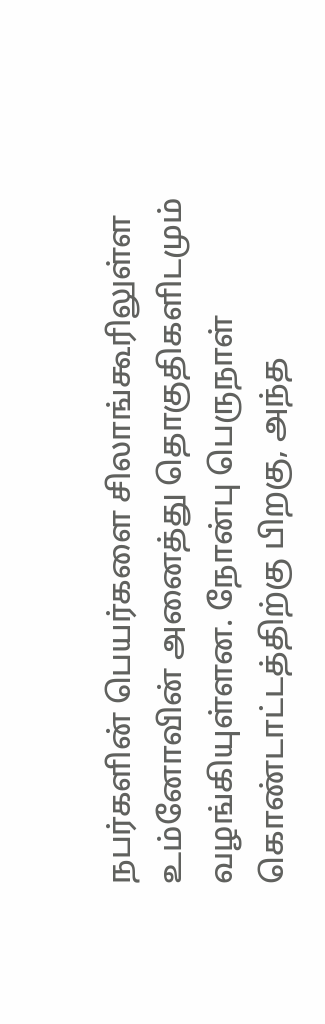நபர்களின் பெயர்களை சிலாங்கூரிலுள்ள உம்னோவின் அனைத்து தொகுதிகளிடமும் வழங்கியுள்ளன. நோன்பு பெருநாள் கொண்டாட்டத்திற்கு பிறகு, அந்த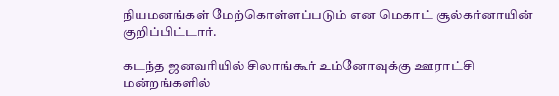நியமனங்கள் மேற்கொள்ளப்படும் என மெகாட் சூல்கர்னாயின் குறிப்பிட்டார்.

கடந்த ஜனவரியில் சிலாங்கூர் உம்னோவுக்கு ஊராட்சி மன்றங்களில்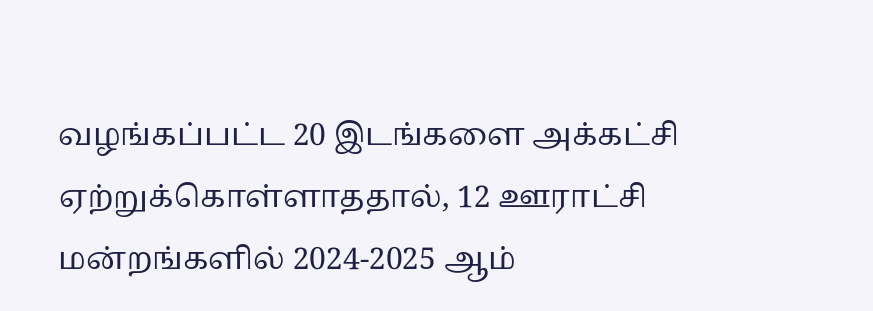வழங்கப்பட்ட 20 இடங்களை அக்கட்சி ஏற்றுக்கொள்ளாததால், 12 ஊராட்சி மன்றங்களில் 2024-2025 ஆம்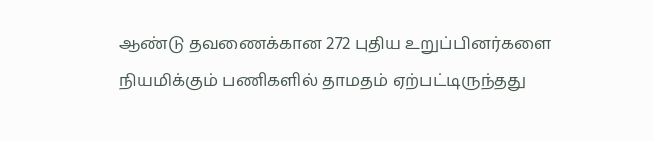ஆண்டு தவணைக்கான 272 புதிய உறுப்பினர்களை நியமிக்கும் பணிகளில் தாமதம் ஏற்பட்டிருந்தது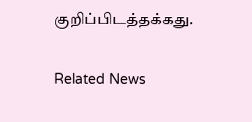குறிப்பிடத்தக்கது.

Related News